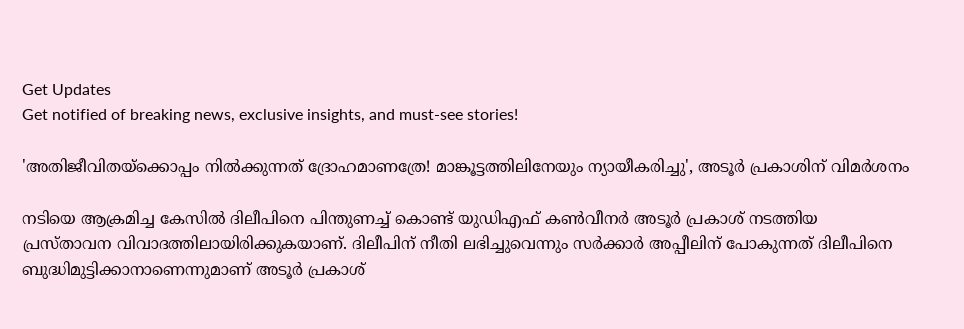Get Updates
Get notified of breaking news, exclusive insights, and must-see stories!

'അതിജീവിതയ്ക്കൊപ്പം നിൽക്കുന്നത് ദ്രോഹമാണത്രേ! മാങ്കൂട്ടത്തിലിനേയും ന്യായീകരിച്ചു', അടൂർ പ്രകാശിന് വിമർശനം

നടിയെ ആക്രമിച്ച കേസില്‍ ദിലീപിനെ പിന്തുണച്ച് കൊണ്ട് യുഡിഎഫ് കണ്‍വീനര്‍ അടൂര്‍ പ്രകാശ് നടത്തിയ പ്രസ്താവന വിവാദത്തിലായിരിക്കുകയാണ്. ദിലീപിന് നീതി ലഭിച്ചുവെന്നും സര്‍ക്കാര്‍ അപ്പീലിന് പോകുന്നത് ദിലീപിനെ ബുദ്ധിമുട്ടിക്കാനാണെന്നുമാണ് അടൂര്‍ പ്രകാശ്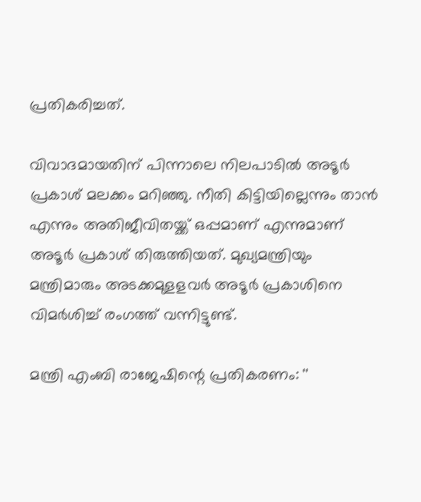പ്രതികരിച്ചത്.

വിവാദമായതിന് പിന്നാലെ നിലപാടില്‍ അടൂര്‍ പ്രകാശ് മലക്കം മറിഞ്ഞു. നീതി കിട്ടിയില്ലെന്നും താന്‍ എന്നും അതിജീവിതയ്ക്ക് ഒപ്പമാണ് എന്നുമാണ് അടൂര്‍ പ്രകാശ് തിരുത്തിയത്. മുഖ്യമന്ത്രിയും മന്ത്രിമാരും അടക്കമുളളവർ അടൂർ പ്രകാശിനെ വിമർശിച്ച് രംഗത്ത് വന്നിട്ടുണ്ട്.

മന്ത്രി എംബി രാജേഷിന്റെ പ്രതികരണം: ''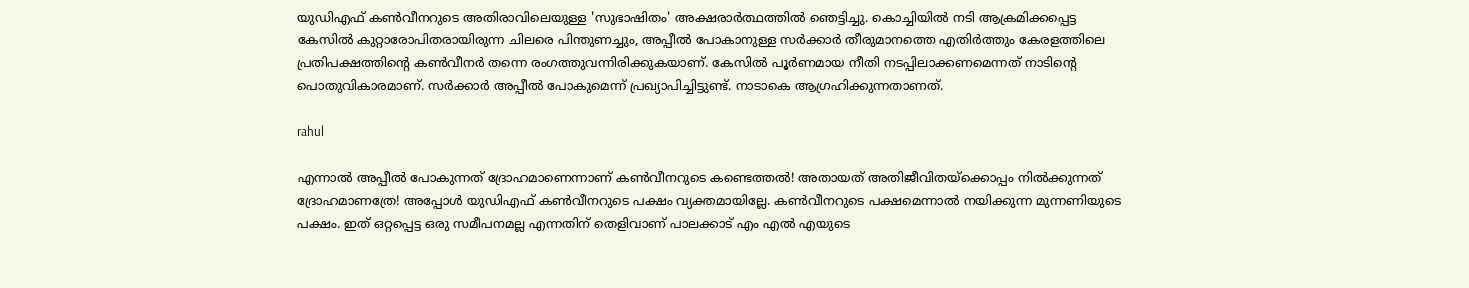യുഡിഎഫ് കൺവീനറുടെ അതിരാവിലെയുള്ള 'സുഭാഷിതം' അക്ഷരാർത്ഥത്തിൽ ഞെട്ടിച്ചു. കൊച്ചിയിൽ നടി ആക്രമിക്കപ്പെട്ട കേസിൽ കുറ്റാരോപിതരായിരുന്ന ചിലരെ പിന്തുണച്ചും, അപ്പീൽ പോകാനുള്ള സർക്കാർ തീരുമാനത്തെ എതിർത്തും കേരളത്തിലെ പ്രതിപക്ഷത്തിന്റെ കൺവീനർ തന്നെ രംഗത്തുവന്നിരിക്കുകയാണ്. കേസിൽ പൂർണമായ നീതി നടപ്പിലാക്കണമെന്നത് നാടിന്റെ പൊതുവികാരമാണ്. സർക്കാർ അപ്പീൽ പോകുമെന്ന് പ്രഖ്യാപിച്ചിട്ടുണ്ട്. നാടാകെ ആഗ്രഹിക്കുന്നതാണത്.

rahul

എന്നാൽ അപ്പീൽ പോകുന്നത് ദ്രോഹമാണെന്നാണ് കൺവീനറുടെ കണ്ടെത്തൽ! അതായത് അതിജീവിതയ്ക്കൊപ്പം നിൽക്കുന്നത് ദ്രോഹമാണത്രേ! അപ്പോൾ യുഡിഎഫ് കൺവീനറുടെ പക്ഷം വ്യക്തമായില്ലേ. കൺവീനറുടെ പക്ഷമെന്നാൽ നയിക്കുന്ന മുന്നണിയുടെ പക്ഷം. ഇത് ഒറ്റപ്പെട്ട ഒരു സമീപനമല്ല എന്നതിന് തെളിവാണ് പാലക്കാട് എം എൽ എയുടെ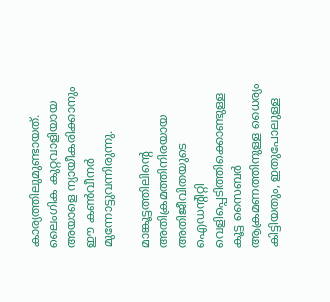കാര്യത്തിലുമുണ്ടായത്. ലൈംഗിക കുറ്റവാളിയായ അയാളെ ന്യായീകരിക്കാനും ഈ കൺവീനർ മുന്നോട്ടുവന്നിരുന്നു.

മാങ്കൂട്ടത്തിലിന്റെ അതിക്രമത്തിനിരയായ അതിജീവിതയുടെ ഐഡന്റിറ്റി വെളിപ്പെടിത്തിക്കൊണ്ടുള്ള കൂട്ട സൈബർ ആക്രമണത്തിനുള്ള ധൈര്യം കിട്ടിയതും, ഇതുപോലുള്ള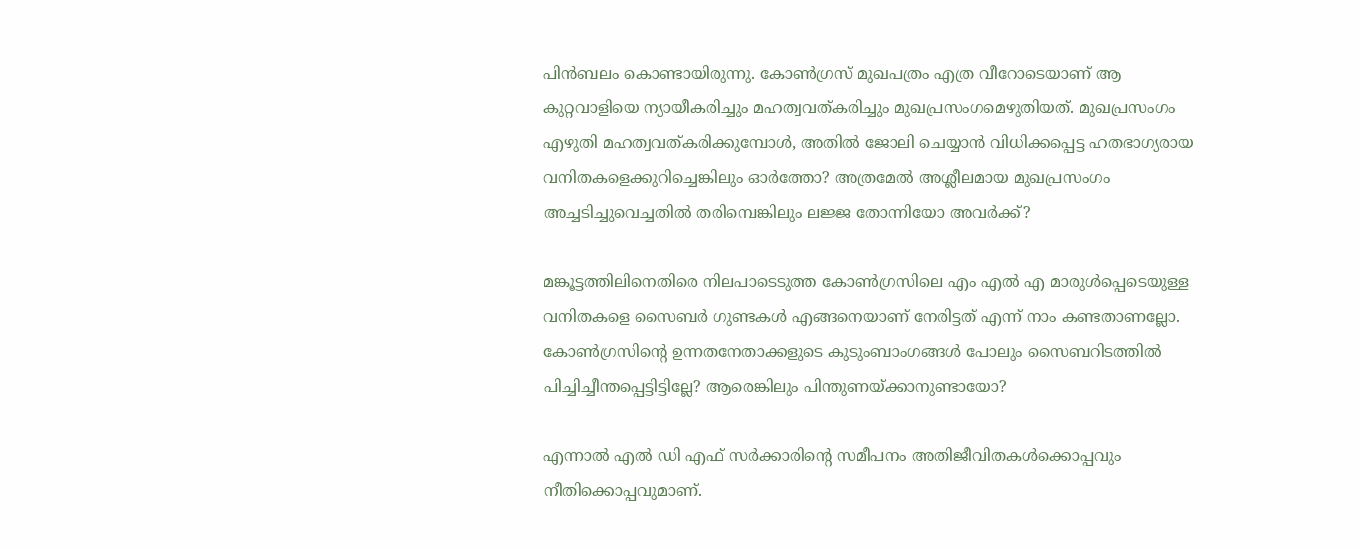പിൻബലം കൊണ്ടായിരുന്നു. കോൺഗ്രസ് മുഖപത്രം എത്ര വീറോടെയാണ് ആ കുറ്റവാളിയെ ന്യായീകരിച്ചും മഹത്വവത്കരിച്ചും മുഖപ്രസംഗമെഴുതിയത്. മുഖപ്രസംഗം എഴുതി മഹത്വവത്കരിക്കുമ്പോൾ, അതിൽ ജോലി ചെയ്യാൻ വിധിക്കപ്പെട്ട ഹതഭാഗ്യരായ വനിതകളെക്കുറിച്ചെങ്കിലും ഓർത്തോ? അത്രമേൽ അശ്ലീലമായ മുഖപ്രസംഗം അച്ചടിച്ചുവെച്ചതിൽ തരിമ്പെങ്കിലും ലജ്ജ തോന്നിയോ അവർക്ക്?

മങ്കൂട്ടത്തിലിനെതിരെ നിലപാടെടുത്ത കോൺഗ്രസിലെ എം എൽ എ മാരുൾപ്പെടെയുള്ള വനിതകളെ സൈബർ ഗുണ്ടകൾ എങ്ങനെയാണ് നേരിട്ടത് എന്ന് നാം കണ്ടതാണല്ലോ. കോൺഗ്രസിന്റെ ഉന്നതനേതാക്കളുടെ കുടുംബാംഗങ്ങൾ പോലും സൈബറിടത്തിൽ പിച്ചിച്ചീന്തപ്പെട്ടിട്ടില്ലേ? ആരെങ്കിലും പിന്തുണയ്ക്കാനുണ്ടായോ?

എന്നാൽ എൽ ഡി എഫ് സർക്കാരിന്റെ സമീപനം അതിജീവിതകൾക്കൊപ്പവും നീതിക്കൊപ്പവുമാണ്.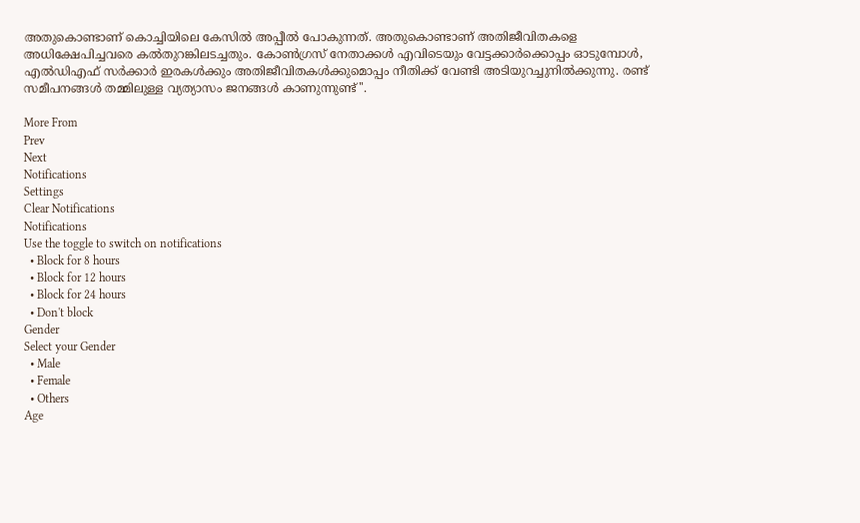അതുകൊണ്ടാണ് കൊച്ചിയിലെ കേസിൽ അപ്പീൽ പോകുന്നത്. അതുകൊണ്ടാണ് അതിജീവിതകളെ അധിക്ഷേപിച്ചവരെ കൽതുറങ്കിലടച്ചതും. കോൺഗ്രസ് നേതാക്കൾ എവിടെയും വേട്ടക്കാർക്കൊപ്പം ഓടുമ്പോൾ, എൽഡിഎഫ് സർക്കാർ ഇരകൾക്കും അതിജീവിതകൾക്കുമൊപ്പം നീതിക്ക് വേണ്ടി അടിയുറച്ചുനിൽക്കുന്നു. രണ്ട് സമീപനങ്ങൾ തമ്മിലുള്ള വ്യത്യാസം ജനങ്ങൾ കാണുന്നുണ്ട്''.

More From
Prev
Next
Notifications
Settings
Clear Notifications
Notifications
Use the toggle to switch on notifications
  • Block for 8 hours
  • Block for 12 hours
  • Block for 24 hours
  • Don't block
Gender
Select your Gender
  • Male
  • Female
  • Others
Age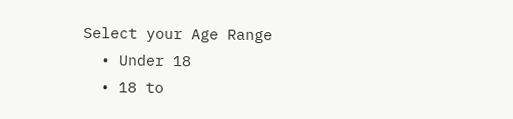Select your Age Range
  • Under 18
  • 18 to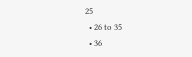25
  • 26 to 35
  • 36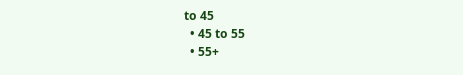to 45
  • 45 to 55
  • 55+